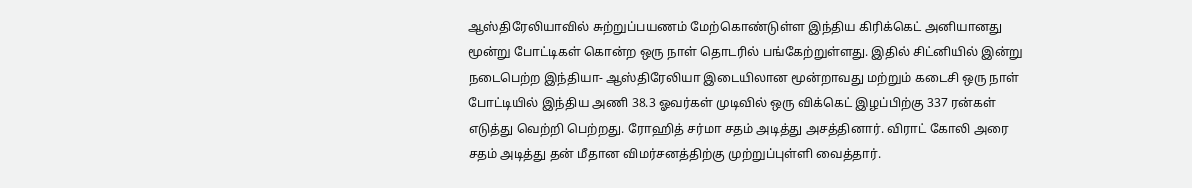ஆஸ்திரேலியாவில் சுற்றுப்பயணம் மேற்கொண்டுள்ள இந்திய கிரிக்கெட் அனியானது மூன்று போட்டிகள் கொன்ற ஒரு நாள் தொடரில் பங்கேற்றுள்ளது. இதில் சிட்னியில் இன்று நடைபெற்ற இந்தியா- ஆஸ்திரேலியா இடையிலான மூன்றாவது மற்றும் கடைசி ஒரு நாள் போட்டியில் இந்திய அணி 38.3 ஓவர்கள் முடிவில் ஒரு விக்கெட் இழப்பிற்கு 337 ரன்கள் எடுத்து வெற்றி பெற்றது. ரோஹித் சர்மா சதம் அடித்து அசத்தினார். விராட் கோலி அரை சதம் அடித்து தன் மீதான விமர்சனத்திற்கு முற்றுப்புள்ளி வைத்தார்.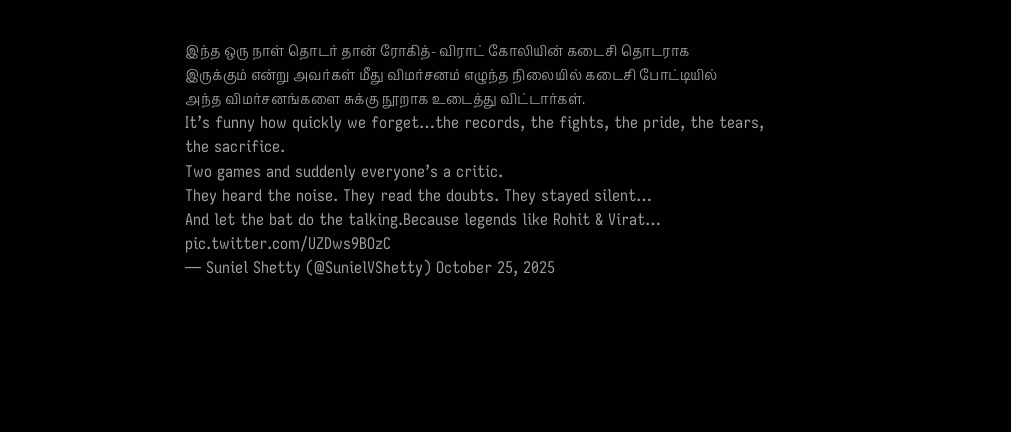இந்த ஒரு நாள் தொடர் தான் ரோகித்- விராட் கோலியின் கடைசி தொடராக இருக்கும் என்று அவர்கள் மீது விமர்சனம் எழுந்த நிலையில் கடைசி போட்டியில் அந்த விமர்சனங்களை சுக்கு நூறாக உடைத்து விட்டார்கள்.
It’s funny how quickly we forget…the records, the fights, the pride, the tears, the sacrifice.
Two games and suddenly everyone’s a critic.
They heard the noise. They read the doubts. They stayed silent…
And let the bat do the talking.Because legends like Rohit & Virat… pic.twitter.com/UZDws9BOzC
— Suniel Shetty (@SunielVShetty) October 25, 2025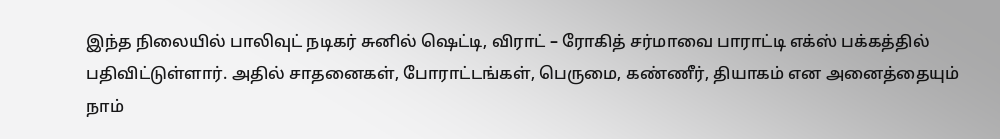இந்த நிலையில் பாலிவுட் நடிகர் சுனில் ஷெட்டி, விராட் – ரோகித் சர்மாவை பாராட்டி எக்ஸ் பக்கத்தில் பதிவிட்டுள்ளார். அதில் சாதனைகள், போராட்டங்கள், பெருமை, கண்ணீர், தியாகம் என அனைத்தையும் நாம்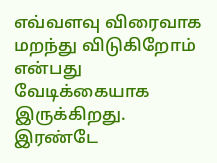எவ்வளவு விரைவாக மறந்து விடுகிறோம் என்பது வேடிக்கையாக இருக்கிறது. இரண்டே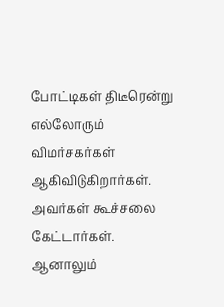போட்டிகள் திடீரென்று எல்லோரும் விமர்சகர்கள் ஆகிவிடுகிறார்கள். அவர்கள் கூச்சலை கேட்டார்கள். ஆனாலும்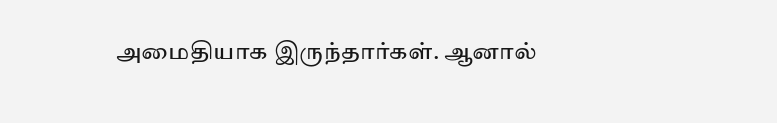அமைதியாக இருந்தார்கள். ஆனால்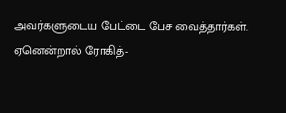அவர்களுடைய பேட்டை பேச வைத்தார்கள். ஏனென்றால் ரோகித்-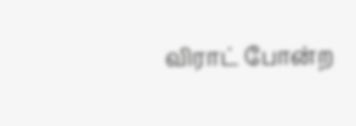விராட் போன்ற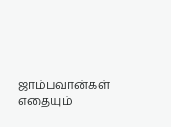ஜாம்பவான்கள் எதையும்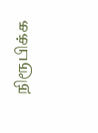நிரூபிக்க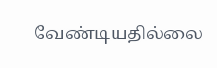வேண்டியதில்லை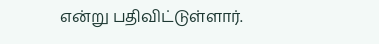என்று பதிவிட்டுள்ளார்.